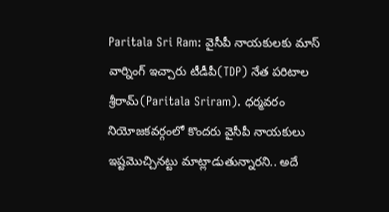Paritala Sri Ram: వైసీపీ నాయకులకు మాస్ వార్నింగ్ ఇచ్చారు టీడీపీ(TDP) నేత పరిటాల శ్రీరామ్(Paritala Sriram). ధర్మవరం నియోజకవర్గంలో కొందరు వైసీపీ నాయకులు ఇష్టమొచ్చినట్టు మాట్లాడుతున్నారని.. అదే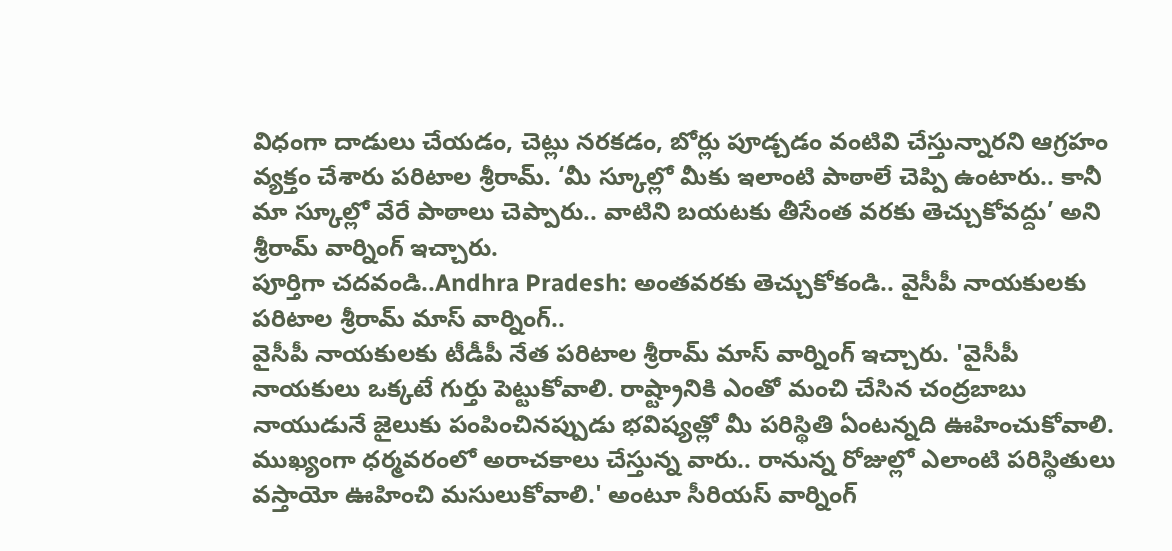విధంగా దాడులు చేయడం, చెట్లు నరకడం, బోర్లు పూడ్చడం వంటివి చేస్తున్నారని ఆగ్రహం వ్యక్తం చేశారు పరిటాల శ్రీరామ్. ‘మీ స్కూల్లో మీకు ఇలాంటి పాఠాలే చెప్పి ఉంటారు.. కానీ మా స్కూల్లో వేరే పాఠాలు చెప్పారు.. వాటిని బయటకు తీసేంత వరకు తెచ్చుకోవద్దు’ అని శ్రీరామ్ వార్నింగ్ ఇచ్చారు.
పూర్తిగా చదవండి..Andhra Pradesh: అంతవరకు తెచ్చుకోకండి.. వైసీపీ నాయకులకు పరిటాల శ్రీరామ్ మాస్ వార్నింగ్..
వైసీపీ నాయకులకు టీడీపీ నేత పరిటాల శ్రీరామ్ మాస్ వార్నింగ్ ఇచ్చారు. 'వైసీపీ నాయకులు ఒక్కటే గుర్తు పెట్టుకోవాలి. రాష్ట్రానికి ఎంతో మంచి చేసిన చంద్రబాబు నాయుడునే జైలుకు పంపించినప్పుడు భవిష్యత్లో మీ పరిస్థితి ఏంటన్నది ఊహించుకోవాలి. ముఖ్యంగా ధర్మవరంలో అరాచకాలు చేస్తున్న వారు.. రానున్న రోజుల్లో ఎలాంటి పరిస్థితులు వస్తాయో ఊహించి మసులుకోవాలి.' అంటూ సీరియస్ వార్నింగ్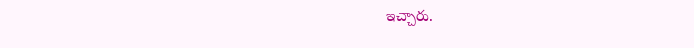ఇచ్చారు.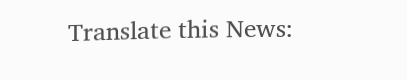Translate this News: